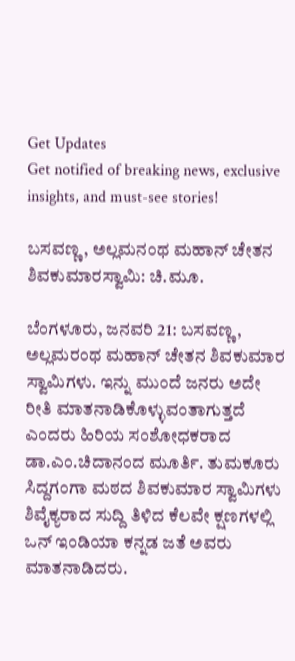Get Updates
Get notified of breaking news, exclusive insights, and must-see stories!

ಬಸವಣ್ಣ, ಅಲ್ಲಮನಂಥ ಮಹಾನ್ ಚೇತನ ಶಿವಕುಮಾರಸ್ವಾಮಿ: ಚಿ.ಮೂ.

ಬೆಂಗಳೂರು, ಜನವರಿ 21: ಬಸವಣ್ಣ, ಅಲ್ಲಮರಂಥ ಮಹಾನ್ ಚೇತನ ಶಿವಕುಮಾರ ಸ್ವಾಮಿಗಳು. ಇನ್ನು ಮುಂದೆ ಜನರು ಅದೇ ರೀತಿ ಮಾತನಾಡಿಕೊಳ್ಳುವಂತಾಗುತ್ತದೆ ಎಂದರು ಹಿರಿಯ ಸಂಶೋಧಕರಾದ ಡಾ.ಎಂ.ಚಿದಾನಂದ ಮೂರ್ತಿ. ತುಮಕೂರು ಸಿದ್ದಗಂಗಾ ಮಠದ ಶಿವಕುಮಾರ ಸ್ವಾಮಿಗಳು ಶಿವೈಕ್ಯರಾದ ಸುದ್ದಿ ತಿಳಿದ ಕೆಲವೇ ಕ್ಷಣಗಳಲ್ಲಿ ಒನ್ ಇಂಡಿಯಾ ಕನ್ನಡ ಜತೆ ಅವರು ಮಾತನಾಡಿದರು.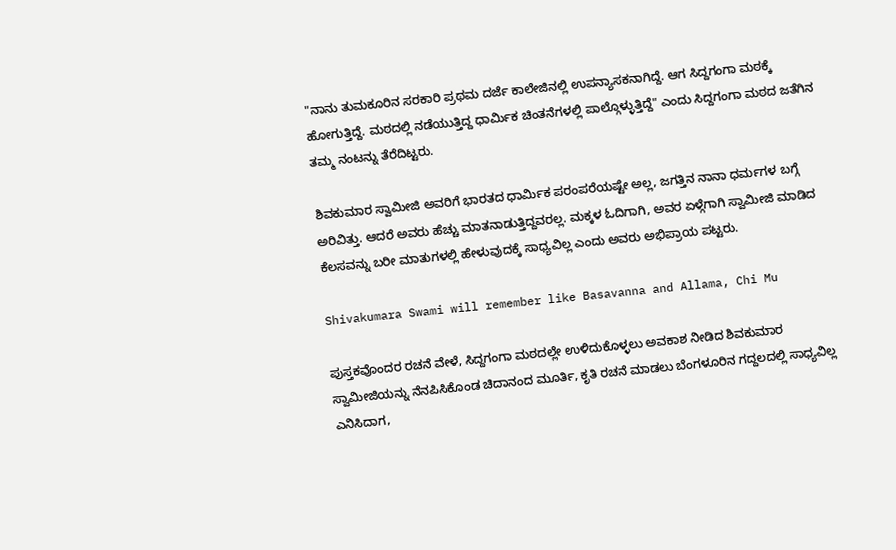"ನಾನು ತುಮಕೂರಿನ ಸರಕಾರಿ ಪ್ರಥಮ ದರ್ಜೆ ಕಾಲೇಜಿನಲ್ಲಿ ಉಪನ್ಯಾಸಕನಾಗಿದ್ದೆ. ಆಗ ಸಿದ್ದಗಂಗಾ ಮಠಕ್ಕೆ ಹೋಗುತ್ತಿದ್ದೆ. ಮಠದಲ್ಲಿ ನಡೆಯುತ್ತಿದ್ದ ಧಾರ್ಮಿಕ ಚಿಂತನೆಗಳಲ್ಲಿ ಪಾಲ್ಗೊಳ್ಳುತ್ತಿದ್ದೆ" ಎಂದು ಸಿದ್ದಗಂಗಾ ಮಠದ ಜತೆಗಿನ ತಮ್ಮ ನಂಟನ್ನು ತೆರೆದಿಟ್ಟರು.

ಶಿವಕುಮಾರ ಸ್ವಾಮೀಜಿ ಅವರಿಗೆ ಭಾರತದ ಧಾರ್ಮಿಕ ಪರಂಪರೆಯಷ್ಟೇ ಅಲ್ಲ, ಜಗತ್ತಿನ ನಾನಾ ಧರ್ಮಗಳ ಬಗ್ಗೆ ಅರಿವಿತ್ತು. ಆದರೆ ಅವರು ಹೆಚ್ಚು ಮಾತನಾಡುತ್ತಿದ್ದವರಲ್ಲ. ಮಕ್ಕಳ ಓದಿಗಾಗಿ, ಅವರ ಏಳ್ಗೆಗಾಗಿ ಸ್ವಾಮೀಜಿ ಮಾಡಿದ ಕೆಲಸವನ್ನು ಬರೀ ಮಾತುಗಳಲ್ಲಿ ಹೇಳುವುದಕ್ಕೆ ಸಾಧ್ಯವಿಲ್ಲ ಎಂದು ಅವರು ಅಭಿಪ್ರಾಯ ಪಟ್ಟರು.

Shivakumara Swami will remember like Basavanna and Allama, Chi Mu

ಪುಸ್ತಕವೊಂದರ ರಚನೆ ವೇಳೆ, ಸಿದ್ದಗಂಗಾ ಮಠದಲ್ಲೇ ಉಳಿದುಕೊಳ್ಳಲು ಅವಕಾಶ ನೀಡಿದ ಶಿವಕುಮಾರ ಸ್ವಾಮೀಜಿಯನ್ನು ನೆನಪಿಸಿಕೊಂಡ ಚಿದಾನಂದ ಮೂರ್ತಿ, ಕೃತಿ ರಚನೆ ಮಾಡಲು ಬೆಂಗಳೂರಿನ ಗದ್ದಲದಲ್ಲಿ ಸಾಧ್ಯವಿಲ್ಲ ಎನಿಸಿದಾಗ,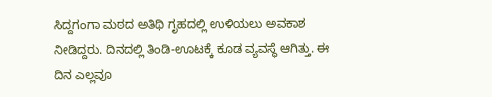ಸಿದ್ದಗಂಗಾ ಮಠದ ಅತಿಥಿ ಗೃಹದಲ್ಲಿ ಉಳಿಯಲು ಅವಕಾಶ ನೀಡಿದ್ದರು. ದಿನದಲ್ಲಿ ತಿಂಡಿ-ಊಟಕ್ಕೆ ಕೂಡ ವ್ಯವಸ್ಥೆ ಆಗಿತ್ತು. ಈ ದಿನ ಎಲ್ಲವೂ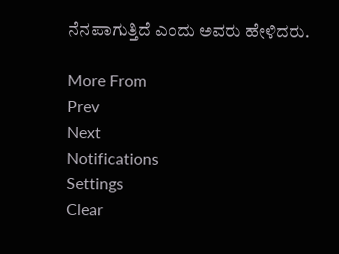ನೆನಪಾಗುತ್ತಿದೆ ಎಂದು ಅವರು ಹೇಳಿದರು.

More From
Prev
Next
Notifications
Settings
Clear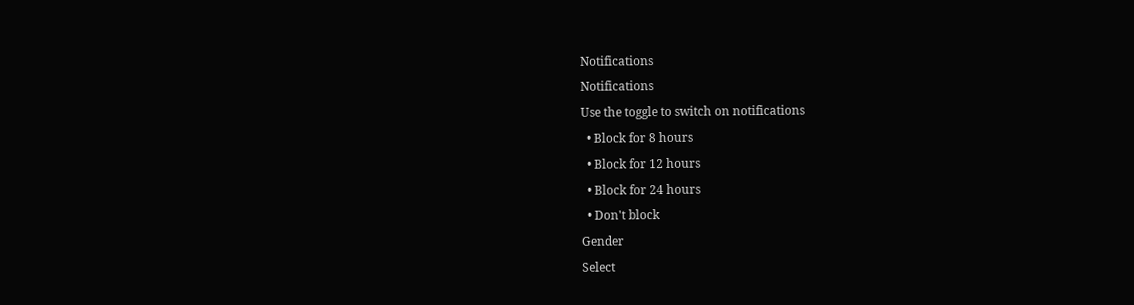Notifications
Notifications
Use the toggle to switch on notifications
  • Block for 8 hours
  • Block for 12 hours
  • Block for 24 hours
  • Don't block
Gender
Select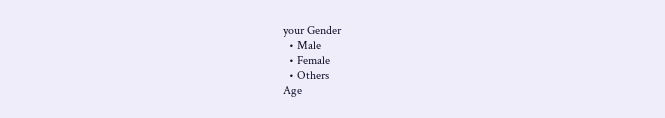your Gender
  • Male
  • Female
  • Others
Age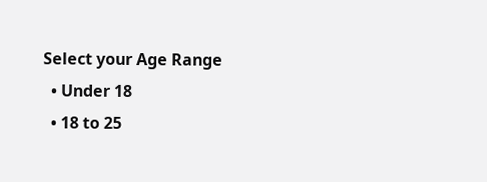Select your Age Range
  • Under 18
  • 18 to 25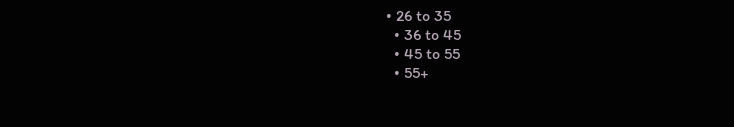• 26 to 35
  • 36 to 45
  • 45 to 55
  • 55+